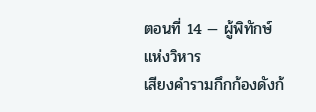ตอนที่ 14 — ผู้พิทักษ์แห่งวิหาร
เสียงคำรามกึกก้องดังก้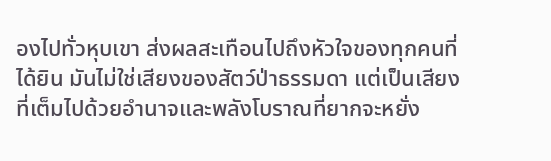องไปทั่วหุบเขา ส่งผลสะเทือนไปถึงหัวใจของทุกคนที่ได้ยิน มันไม่ใช่เสียงของสัตว์ป่าธรรมดา แต่เป็นเสียงที่เต็มไปด้วยอำนาจและพลังโบราณที่ยากจะหยั่ง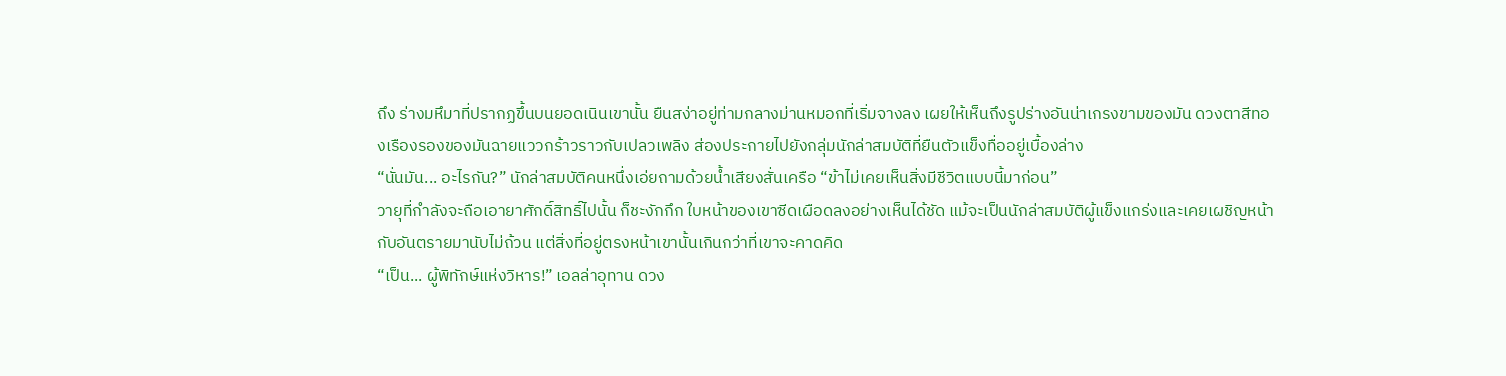ถึง ร่างมหึมาที่ปรากฏขึ้นบนยอดเนินเขานั้น ยืนสง่าอยู่ท่ามกลางม่านหมอกที่เริ่มจางลง เผยให้เห็นถึงรูปร่างอันน่าเกรงขามของมัน ดวงตาสีทองเรืองรองของมันฉายแววกร้าวราวกับเปลวเพลิง ส่องประกายไปยังกลุ่มนักล่าสมบัติที่ยืนตัวแข็งทื่ออยู่เบื้องล่าง
“นั่นมัน... อะไรกัน?” นักล่าสมบัติคนหนึ่งเอ่ยถามด้วยน้ำเสียงสั่นเครือ “ข้าไม่เคยเห็นสิ่งมีชีวิตแบบนี้มาก่อน”
วายุที่กำลังจะถือเอายาศักดิ์สิทธิ์ไปนั้น ก็ชะงักกึก ใบหน้าของเขาซีดเผือดลงอย่างเห็นได้ชัด แม้จะเป็นนักล่าสมบัติผู้แข็งแกร่งและเคยเผชิญหน้ากับอันตรายมานับไม่ถ้วน แต่สิ่งที่อยู่ตรงหน้าเขานั้นเกินกว่าที่เขาจะคาดคิด
“เป็น... ผู้พิทักษ์แห่งวิหาร!” เอลล่าอุทาน ดวง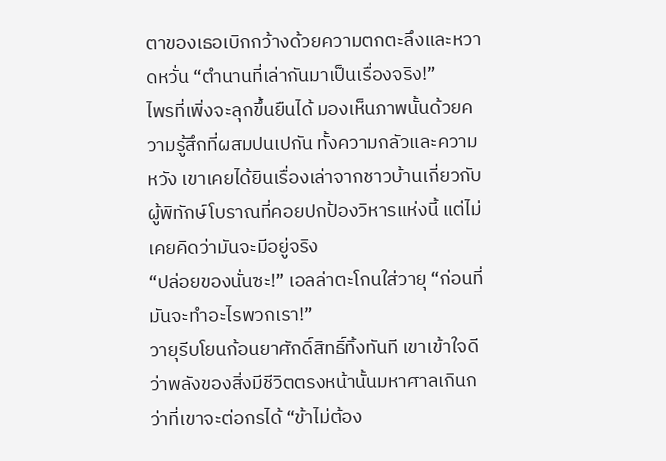ตาของเธอเบิกกว้างด้วยความตกตะลึงและหวาดหวั่น “ตำนานที่เล่ากันมาเป็นเรื่องจริง!”
ไพรที่เพิ่งจะลุกขึ้นยืนได้ มองเห็นภาพนั้นด้วยความรู้สึกที่ผสมปนเปกัน ทั้งความกลัวและความหวัง เขาเคยได้ยินเรื่องเล่าจากชาวบ้านเกี่ยวกับผู้พิทักษ์โบราณที่คอยปกป้องวิหารแห่งนี้ แต่ไม่เคยคิดว่ามันจะมีอยู่จริง
“ปล่อยของนั่นซะ!” เอลล่าตะโกนใส่วายุ “ก่อนที่มันจะทำอะไรพวกเรา!”
วายุรีบโยนก้อนยาศักดิ์สิทธิ์ทิ้งทันที เขาเข้าใจดีว่าพลังของสิ่งมีชีวิตตรงหน้านั้นมหาศาลเกินกว่าที่เขาจะต่อกรได้ “ข้าไม่ต้อง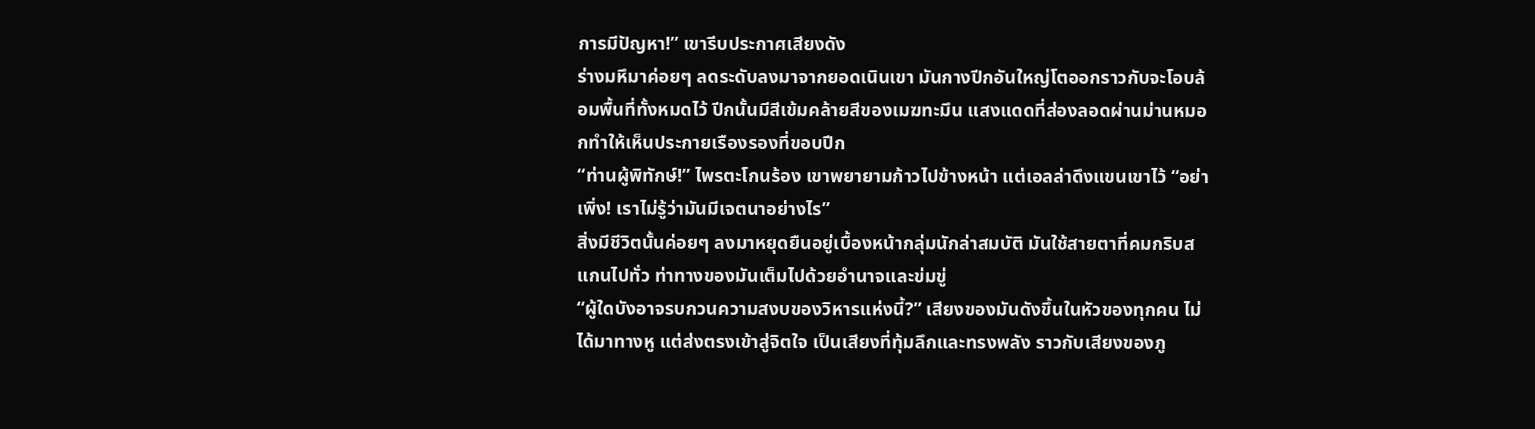การมีปัญหา!” เขารีบประกาศเสียงดัง
ร่างมหึมาค่อยๆ ลดระดับลงมาจากยอดเนินเขา มันกางปีกอันใหญ่โตออกราวกับจะโอบล้อมพื้นที่ทั้งหมดไว้ ปีกนั้นมีสีเข้มคล้ายสีของเมฆทะมึน แสงแดดที่ส่องลอดผ่านม่านหมอกทำให้เห็นประกายเรืองรองที่ขอบปีก
“ท่านผู้พิทักษ์!” ไพรตะโกนร้อง เขาพยายามก้าวไปข้างหน้า แต่เอลล่าดึงแขนเขาไว้ “อย่าเพิ่ง! เราไม่รู้ว่ามันมีเจตนาอย่างไร”
สิ่งมีชีวิตนั้นค่อยๆ ลงมาหยุดยืนอยู่เบื้องหน้ากลุ่มนักล่าสมบัติ มันใช้สายตาที่คมกริบสแกนไปทั่ว ท่าทางของมันเต็มไปด้วยอำนาจและข่มขู่
“ผู้ใดบังอาจรบกวนความสงบของวิหารแห่งนี้?” เสียงของมันดังขึ้นในหัวของทุกคน ไม่ได้มาทางหู แต่ส่งตรงเข้าสู่จิตใจ เป็นเสียงที่ทุ้มลึกและทรงพลัง ราวกับเสียงของภู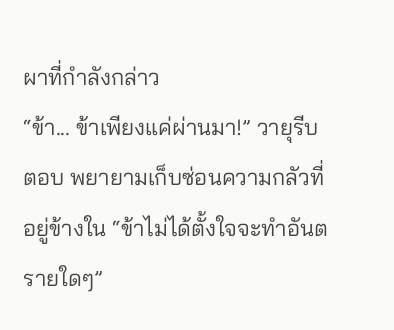ผาที่กำลังกล่าว
“ข้า... ข้าเพียงแค่ผ่านมา!” วายุรีบตอบ พยายามเก็บซ่อนความกลัวที่อยู่ข้างใน “ข้าไม่ได้ตั้งใจจะทำอันตรายใดๆ”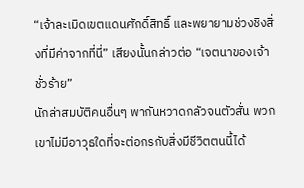“เจ้าละเมิดเขตแดนศักดิ์สิทธิ์ และพยายามช่วงชิงสิ่งที่มีค่าจากที่นี่” เสียงนั้นกล่าวต่อ “เจตนาของเจ้าชั่วร้าย”
นักล่าสมบัติคนอื่นๆ พากันหวาดกลัวจนตัวสั่น พวกเขาไม่มีอาวุธใดที่จะต่อกรกับสิ่งมีชีวิตตนนี้ได้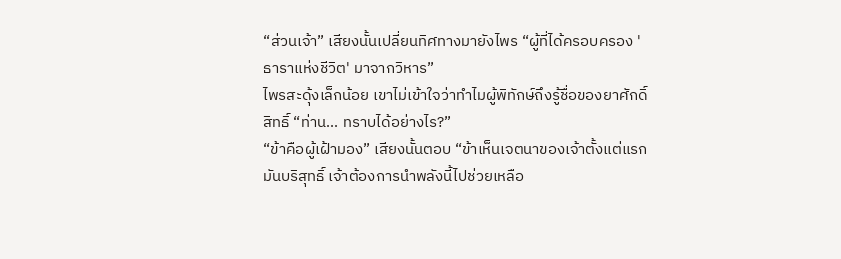“ส่วนเจ้า” เสียงนั้นเปลี่ยนทิศทางมายังไพร “ผู้ที่ได้ครอบครอง 'ธาราแห่งชีวิต' มาจากวิหาร”
ไพรสะดุ้งเล็กน้อย เขาไม่เข้าใจว่าทำไมผู้พิทักษ์ถึงรู้ชื่อของยาศักดิ์สิทธิ์ “ท่าน... ทราบได้อย่างไร?”
“ข้าคือผู้เฝ้ามอง” เสียงนั้นตอบ “ข้าเห็นเจตนาของเจ้าตั้งแต่แรก มันบริสุทธิ์ เจ้าต้องการนำพลังนี้ไปช่วยเหลือ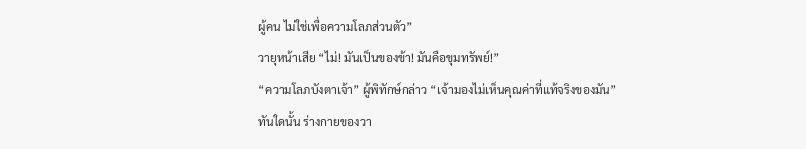ผู้คน ไม่ใช่เพื่อความโลภส่วนตัว”
วายุหน้าเสีย “ไม่! มันเป็นของข้า! มันคือขุมทรัพย์!”
“ความโลภบังตาเจ้า” ผู้พิทักษ์กล่าว “เจ้ามองไม่เห็นคุณค่าที่แท้จริงของมัน”
ทันใดนั้น ร่างกายของวา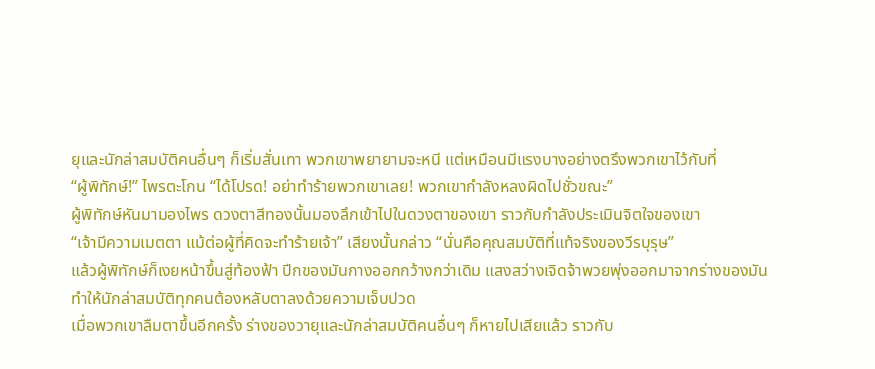ยุและนักล่าสมบัติคนอื่นๆ ก็เริ่มสั่นเทา พวกเขาพยายามจะหนี แต่เหมือนมีแรงบางอย่างตรึงพวกเขาไว้กับที่
“ผู้พิทักษ์!” ไพรตะโกน “ได้โปรด! อย่าทำร้ายพวกเขาเลย! พวกเขากำลังหลงผิดไปชั่วขณะ”
ผู้พิทักษ์หันมามองไพร ดวงตาสีทองนั้นมองลึกเข้าไปในดวงตาของเขา ราวกับกำลังประเมินจิตใจของเขา
“เจ้ามีความเมตตา แม้ต่อผู้ที่คิดจะทำร้ายเจ้า” เสียงนั้นกล่าว “นั่นคือคุณสมบัติที่แท้จริงของวีรบุรุษ”
แล้วผู้พิทักษ์ก็เงยหน้าขึ้นสู่ท้องฟ้า ปีกของมันกางออกกว้างกว่าเดิม แสงสว่างเจิดจ้าพวยพุ่งออกมาจากร่างของมัน ทำให้นักล่าสมบัติทุกคนต้องหลับตาลงด้วยความเจ็บปวด
เมื่อพวกเขาลืมตาขึ้นอีกครั้ง ร่างของวายุและนักล่าสมบัติคนอื่นๆ ก็หายไปเสียแล้ว ราวกับ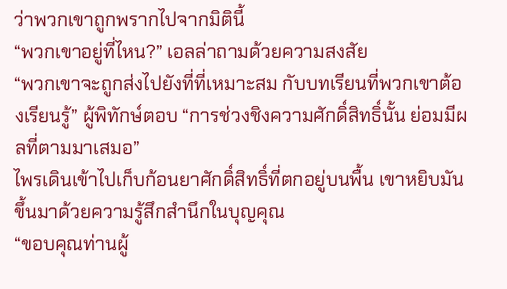ว่าพวกเขาถูกพรากไปจากมิตินี้
“พวกเขาอยู่ที่ไหน?” เอลล่าถามด้วยความสงสัย
“พวกเขาจะถูกส่งไปยังที่ที่เหมาะสม กับบทเรียนที่พวกเขาต้องเรียนรู้” ผู้พิทักษ์ตอบ “การช่วงชิงความศักดิ์สิทธิ์นั้น ย่อมมีผลที่ตามมาเสมอ”
ไพรเดินเข้าไปเก็บก้อนยาศักดิ์สิทธิ์ที่ตกอยู่บนพื้น เขาหยิบมันขึ้นมาด้วยความรู้สึกสำนึกในบุญคุณ
“ขอบคุณท่านผู้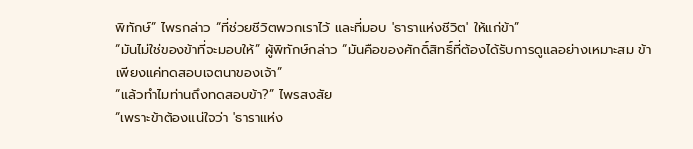พิทักษ์” ไพรกล่าว “ที่ช่วยชีวิตพวกเราไว้ และที่มอบ 'ธาราแห่งชีวิต' ให้แก่ข้า”
“มันไม่ใช่ของข้าที่จะมอบให้” ผู้พิทักษ์กล่าว “มันคือของศักดิ์สิทธิ์ที่ต้องได้รับการดูแลอย่างเหมาะสม ข้าเพียงแค่ทดสอบเจตนาของเจ้า”
“แล้วทำไมท่านถึงทดสอบข้า?” ไพรสงสัย
“เพราะข้าต้องแน่ใจว่า 'ธาราแห่ง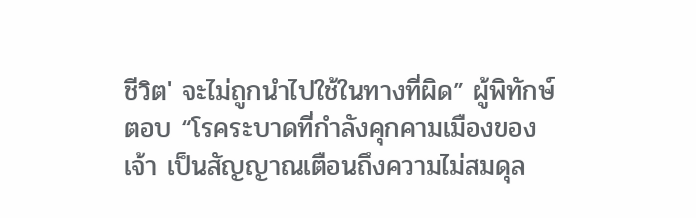ชีวิต' จะไม่ถูกนำไปใช้ในทางที่ผิด” ผู้พิทักษ์ตอบ “โรคระบาดที่กำลังคุกคามเมืองของเจ้า เป็นสัญญาณเตือนถึงความไม่สมดุล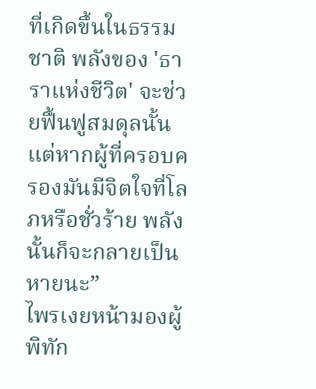ที่เกิดขึ้นในธรรมชาติ พลังของ 'ธาราแห่งชีวิต' จะช่วยฟื้นฟูสมดุลนั้น แต่หากผู้ที่ครอบครองมันมีจิตใจที่โลภหรือชั่วร้าย พลังนั้นก็จะกลายเป็นหายนะ”
ไพรเงยหน้ามองผู้พิทัก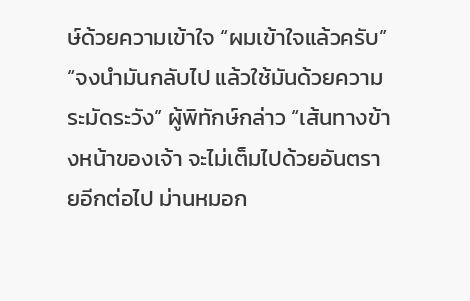ษ์ด้วยความเข้าใจ “ผมเข้าใจแล้วครับ”
“จงนำมันกลับไป แล้วใช้มันด้วยความระมัดระวัง” ผู้พิทักษ์กล่าว “เส้นทางข้างหน้าของเจ้า จะไม่เต็มไปด้วยอันตรายอีกต่อไป ม่านหมอก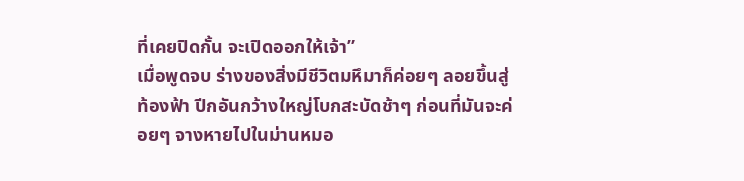ที่เคยปิดกั้น จะเปิดออกให้เจ้า”
เมื่อพูดจบ ร่างของสิ่งมีชีวิตมหึมาก็ค่อยๆ ลอยขึ้นสู่ท้องฟ้า ปีกอันกว้างใหญ่โบกสะบัดช้าๆ ก่อนที่มันจะค่อยๆ จางหายไปในม่านหมอ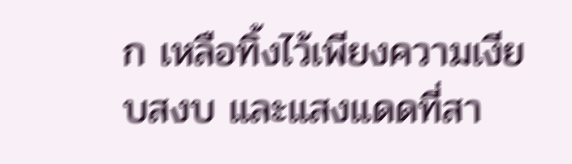ก เหลือทิ้งไว้เพียงความเงียบสงบ และแสงแดดที่สา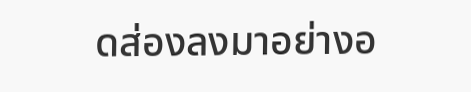ดส่องลงมาอย่างอ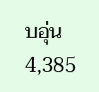บอุ่น
4,385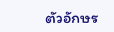ตัวอักษร